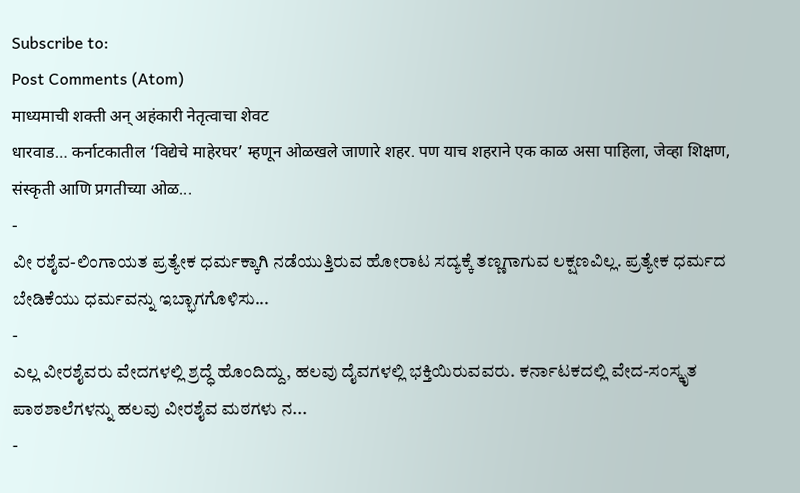Subscribe to:
Post Comments (Atom)
माध्यमाची शक्ती अन् अहंकारी नेतृत्वाचा शेवट
धारवाड… कर्नाटकातील ‘विद्येचे माहेरघर’ म्हणून ओळखले जाणारे शहर. पण याच शहराने एक काळ असा पाहिला, जेव्हा शिक्षण, संस्कृती आणि प्रगतीच्या ओळ...
-
ವೀ ರಶೈವ-ಲಿಂಗಾಯತ ಪ್ರತ್ಯೇಕ ಧರ್ಮಕ್ಕಾಗಿ ನಡೆಯುತ್ತಿರುವ ಹೋರಾಟ ಸದ್ಯಕ್ಕೆ ತಣ್ಣಗಾಗುವ ಲಕ್ಷಣವಿಲ್ಲ. ಪ್ರತ್ಯೇಕ ಧರ್ಮದ ಬೇಡಿಕೆಯು ಧರ್ಮವನ್ನು ಇಬ್ಭಾಗಗೊಳಿಸು...
-
ಎಲ್ಲ ವೀರಶೈವರು ವೇದಗಳಲ್ಲಿ ಶ್ರದ್ಧೆ ಹೊಂದಿದ್ದು, ಹಲವು ದೈವಗಳಲ್ಲಿ ಭಕ್ತಿಯಿರುವವರು. ಕರ್ನಾಟಕದಲ್ಲಿ ವೇದ-ಸಂಸ್ಕೃತ ಪಾಠಶಾಲೆಗಳನ್ನು ಹಲವು ವೀರಶೈವ ಮಠಗಳು ನ...
-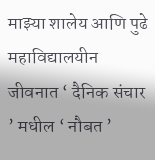माझ्या शालेय आणि पुढे महाविद्यालयीन जीवनात ‘ दैनिक संचार ’ मधील ‘ नौबत ’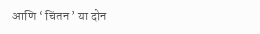आणि ‘ चिंतन ’ या दोन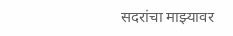सदरांचा माझ्यावर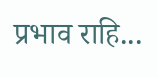प्रभाव राहि...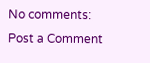No comments:
Post a Comment